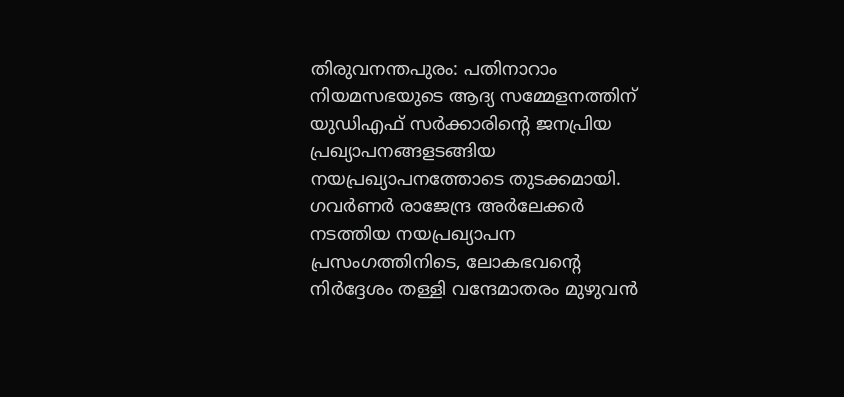തിരുവനന്തപുരം: പതിനാറാം നിയമസഭയുടെ ആദ്യ സമ്മേളനത്തിന് യുഡിഎഫ് സർക്കാരിന്റെ ജനപ്രിയ പ്രഖ്യാപനങ്ങളടങ്ങിയ നയപ്രഖ്യാപനത്തോടെ തുടക്കമായി. ഗവർണർ രാജേന്ദ്ര അർലേക്കർ നടത്തിയ നയപ്രഖ്യാപന പ്രസംഗത്തിനിടെ, ലോകഭവന്റെ നിർദ്ദേശം തള്ളി വന്ദേമാതരം മുഴുവൻ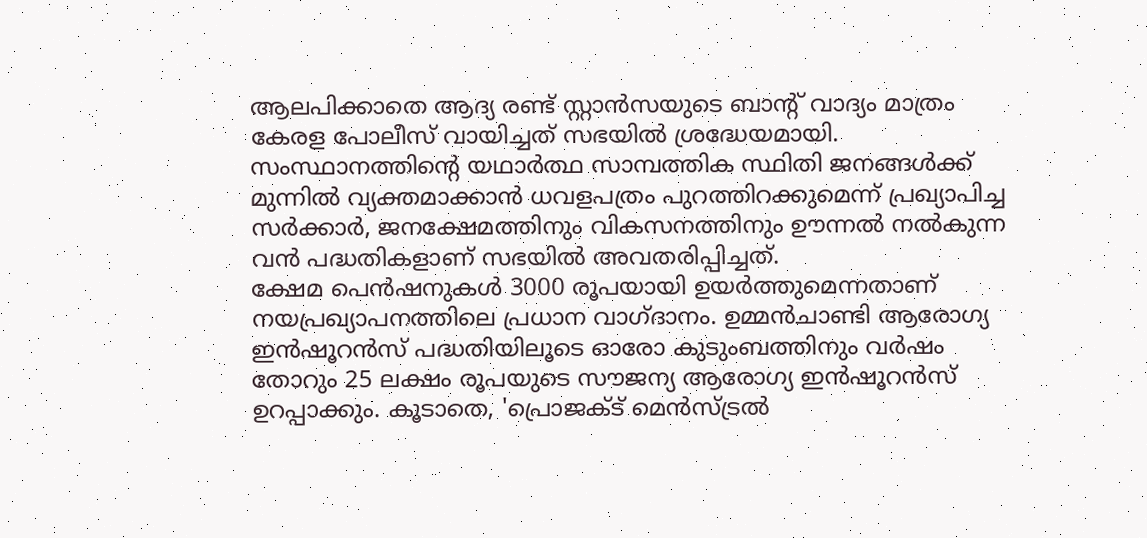ആലപിക്കാതെ ആദ്യ രണ്ട് സ്റ്റാൻസയുടെ ബാന്റ് വാദ്യം മാത്രം കേരള പോലീസ് വായിച്ചത് സഭയിൽ ശ്രദ്ധേയമായി. സംസ്ഥാനത്തിന്റെ യഥാർത്ഥ സാമ്പത്തിക സ്ഥിതി ജനങ്ങൾക്ക് മുന്നിൽ വ്യക്തമാക്കാൻ ധവളപത്രം പുറത്തിറക്കുമെന്ന് പ്രഖ്യാപിച്ച സർക്കാർ, ജനക്ഷേമത്തിനും വികസനത്തിനും ഊന്നൽ നൽകുന്ന വൻ പദ്ധതികളാണ് സഭയിൽ അവതരിപ്പിച്ചത്.
ക്ഷേമ പെൻഷനുകൾ 3000 രൂപയായി ഉയർത്തുമെന്നതാണ് നയപ്രഖ്യാപനത്തിലെ പ്രധാന വാഗ്ദാനം. ഉമ്മൻചാണ്ടി ആരോഗ്യ ഇൻഷൂറൻസ് പദ്ധതിയിലൂടെ ഓരോ കുടുംബത്തിനും വർഷം തോറും 25 ലക്ഷം രൂപയുടെ സൗജന്യ ആരോഗ്യ ഇൻഷൂറൻസ് ഉറപ്പാക്കും. കൂടാതെ, 'പ്രൊജക്ട് മെൻസ്ട്രൽ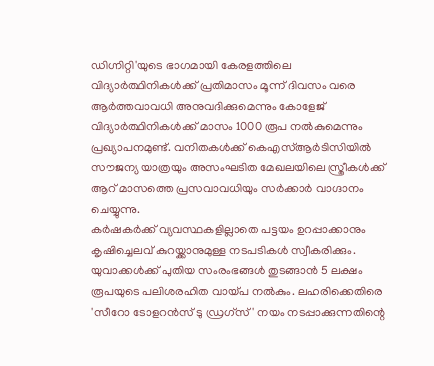ഡിഗ്നിറ്റി'യുടെ ഭാഗമായി കേരളത്തിലെ വിദ്യാർത്ഥിനികൾക്ക് പ്രതിമാസം മൂന്ന് ദിവസം വരെ ആർത്തവാവധി അനുവദിക്കുമെന്നും കോളേജ് വിദ്യാർത്ഥിനികൾക്ക് മാസം 1000 രൂപ നൽകുമെന്നും പ്രഖ്യാപനമുണ്ട്. വനിതകൾക്ക് കെഎസ്ആർടിസിയിൽ സൗജന്യ യാത്രയും അസംഘടിത മേഖലയിലെ സ്ത്രീകൾക്ക് ആറ് മാസത്തെ പ്രസവാവധിയും സർക്കാർ വാഗ്ദാനം ചെയ്യുന്നു.
കർഷകർക്ക് വ്യവസ്ഥകളില്ലാതെ പട്ടയം ഉറപ്പാക്കാനും കൃഷിച്ചെലവ് കുറയ്ക്കാനുമുള്ള നടപടികൾ സ്വീകരിക്കും. യുവാക്കൾക്ക് പുതിയ സംരംഭങ്ങൾ തുടങ്ങാൻ 5 ലക്ഷം രൂപയുടെ പലിശരഹിത വായ്പ നൽകും. ലഹരിക്കെതിരെ 'സീറോ ടോളറൻസ് ടു ഡ്രഗ്സ്' നയം നടപ്പാക്കുന്നതിന്റെ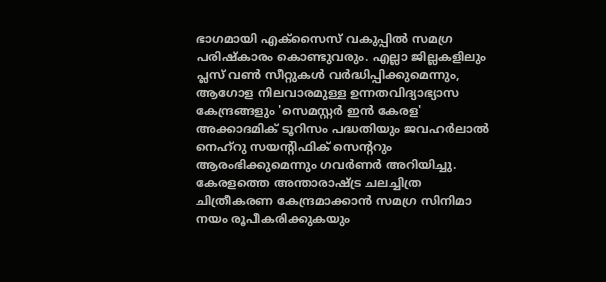ഭാഗമായി എക്സൈസ് വകുപ്പിൽ സമഗ്ര പരിഷ്കാരം കൊണ്ടുവരും. എല്ലാ ജില്ലകളിലും പ്ലസ് വൺ സീറ്റുകൾ വർദ്ധിപ്പിക്കുമെന്നും, ആഗോള നിലവാരമുള്ള ഉന്നതവിദ്യാഭ്യാസ കേന്ദ്രങ്ങളും 'സെമസ്റ്റർ ഇൻ കേരള' അക്കാദമിക് ടൂറിസം പദ്ധതിയും ജവഹർലാൽ നെഹ്റു സയന്റിഫിക് സെന്ററും ആരംഭിക്കുമെന്നും ഗവർണർ അറിയിച്ചു.
കേരളത്തെ അന്താരാഷ്ട്ര ചലച്ചിത്ര ചിത്രീകരണ കേന്ദ്രമാക്കാൻ സമഗ്ര സിനിമാ നയം രൂപീകരിക്കുകയും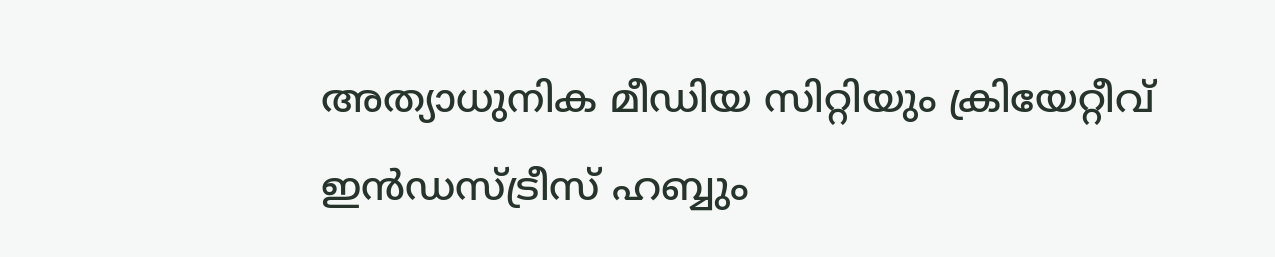അത്യാധുനിക മീഡിയ സിറ്റിയും ക്രിയേറ്റീവ് ഇൻഡസ്ട്രീസ് ഹബ്ബും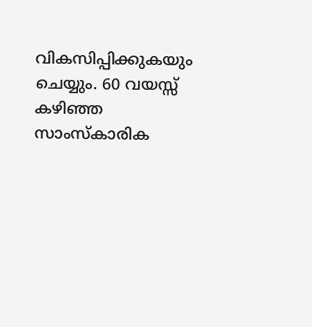വികസിപ്പിക്കുകയും ചെയ്യും. 60 വയസ്സ് കഴിഞ്ഞ സാംസ്കാരിക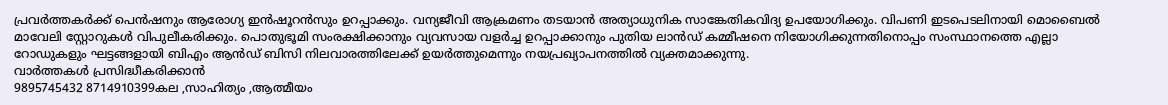പ്രവർത്തകർക്ക് പെൻഷനും ആരോഗ്യ ഇൻഷൂറൻസും ഉറപ്പാക്കും. വന്യജീവി ആക്രമണം തടയാൻ അത്യാധുനിക സാങ്കേതികവിദ്യ ഉപയോഗിക്കും. വിപണി ഇടപെടലിനായി മൊബൈൽ മാവേലി സ്റ്റോറുകൾ വിപുലീകരിക്കും. പൊതുഭൂമി സംരക്ഷിക്കാനും വ്യവസായ വളർച്ച ഉറപ്പാക്കാനും പുതിയ ലാൻഡ് കമ്മീഷനെ നിയോഗിക്കുന്നതിനൊപ്പം സംസ്ഥാനത്തെ എല്ലാ റോഡുകളും ഘട്ടങ്ങളായി ബിഎം ആൻഡ് ബിസി നിലവാരത്തിലേക്ക് ഉയർത്തുമെന്നും നയപ്രഖ്യാപനത്തിൽ വ്യക്തമാക്കുന്നു.
വാർത്തകൾ പ്രസിദ്ധീകരിക്കാൻ
9895745432 8714910399കല ,സാഹിത്യം ,ആത്മീയം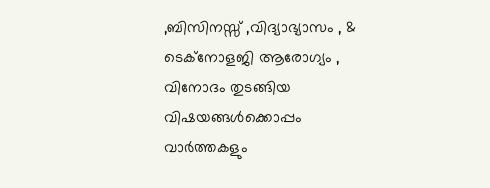,ബിസിനസ്സ് ,വിദ്യാഭ്യാസം , & ടെക്നോളജി ആരോഗ്യം , വിനോദം തുടങ്ങിയ വിഷയങ്ങൾക്കൊപ്പം വാർത്തകളും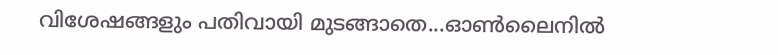വിശേഷങ്ങളും പതിവായി മുടങ്ങാതെ...ഓൺലൈനിൽ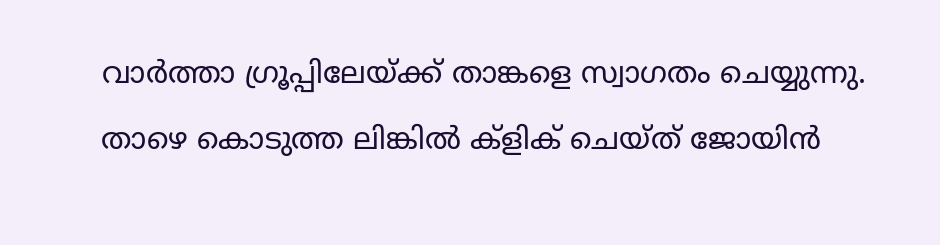വാർത്താ ഗ്രൂപ്പിലേയ്ക്ക് താങ്കളെ സ്വാഗതം ചെയ്യുന്നു. താഴെ കൊടുത്ത ലിങ്കിൽ ക്ളിക് ചെയ്ത് ജോയിൻ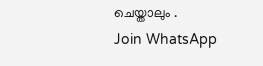ചെയ്താലും .
Join WhatsApp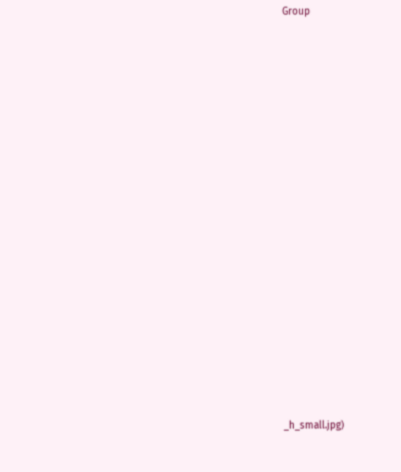Group

















_h_small.jpg)